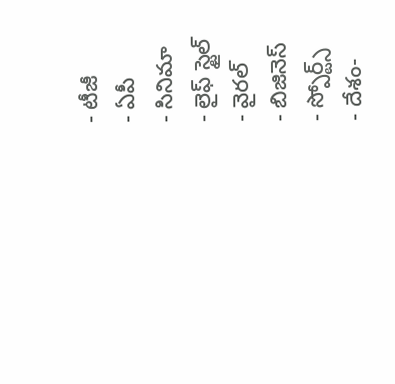- టీజీ
- ఏపీ
- సినిమా
- లైఫ్ స్టైల్
- వైరల్
- బిజినెస్
- స్పోర్ట్స్
- దేశం-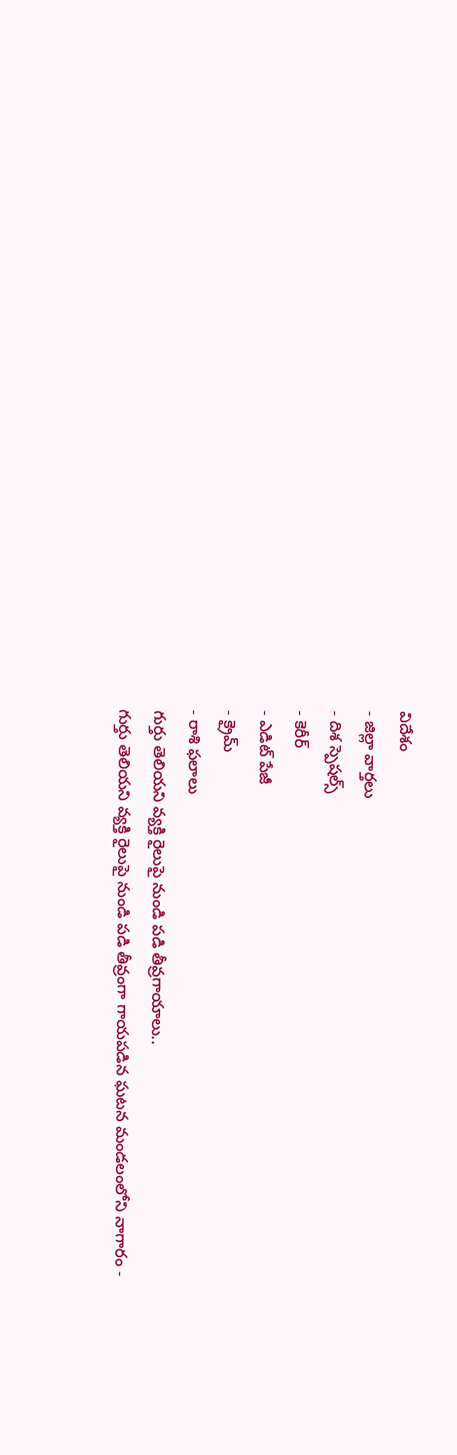విదేశం
- జిల్లా వార్తలు
- దిశ స్పెషల్స్
- కెరీర్
- ఎడిట్ పేజీ
- క్రైమ్
- రాశి ఫలాలు
గుర్తు తెలియని వ్యక్తి రైలుపై నుండి పడి తీవ్రగాయాలు..
గుర్తు తెలియని వ్యక్తి రైలుపై నుండి పడి తీవ్రంగా గాయపడిన ఘటన మండలంలోని నాగారం -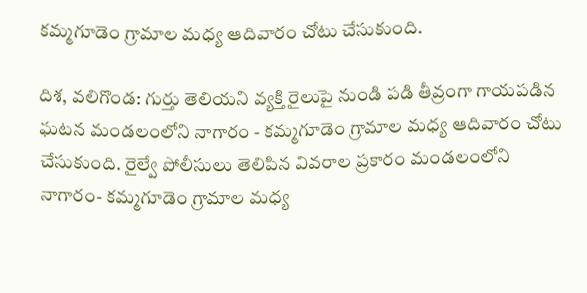కమ్మగూడెం గ్రామాల మధ్య ఆదివారం చోటు చేసుకుంది.

దిశ, వలిగొండ: గుర్తు తెలియని వ్యక్తి రైలుపై నుండి పడి తీవ్రంగా గాయపడిన ఘటన మండలంలోని నాగారం - కమ్మగూడెం గ్రామాల మధ్య ఆదివారం చోటు చేసుకుంది. రైల్వే పోలీసులు తెలిపిన వివరాల ప్రకారం మండలంలోని నాగారం- కమ్మగూడెం గ్రామాల మధ్య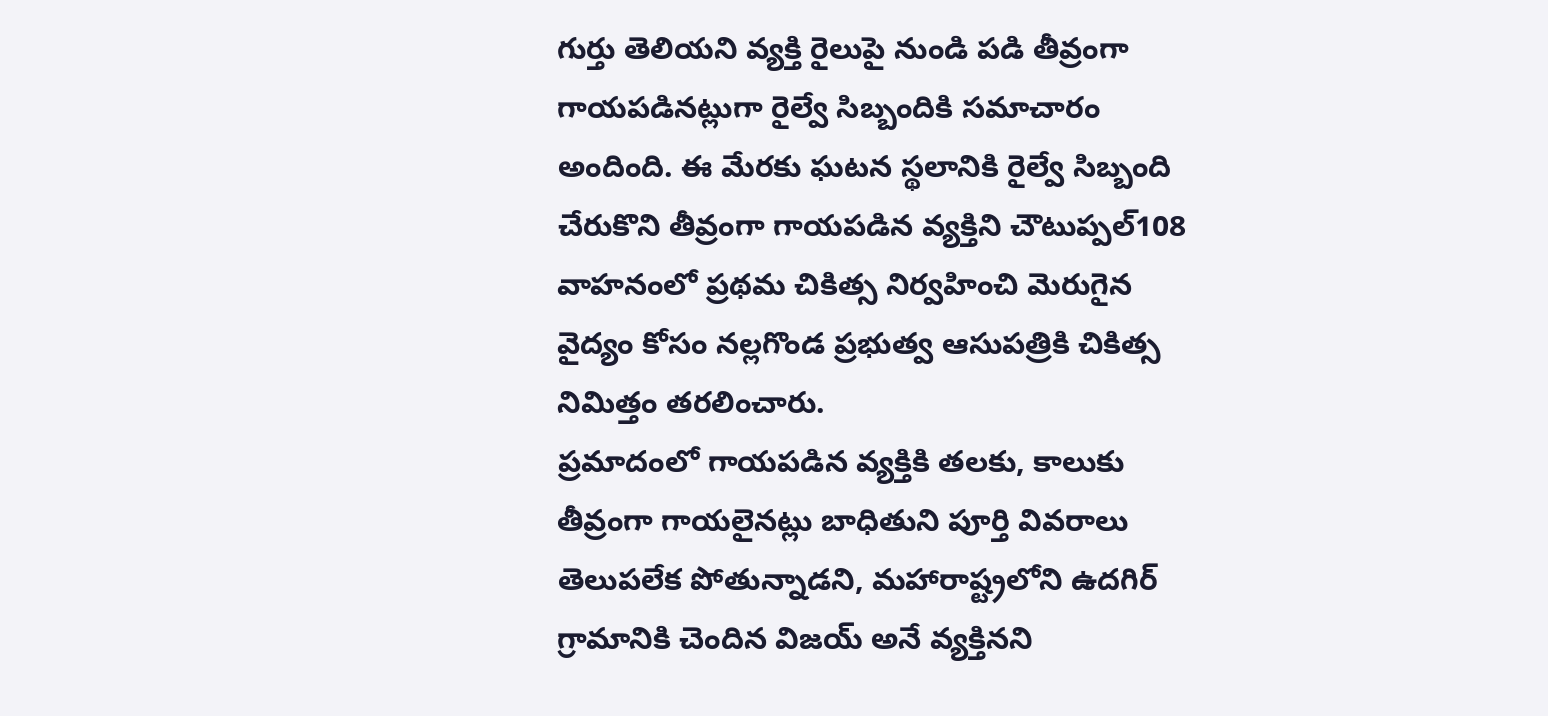గుర్తు తెలియని వ్యక్తి రైలుపై నుండి పడి తీవ్రంగా గాయపడినట్లుగా రైల్వే సిబ్బందికి సమాచారం అందింది. ఈ మేరకు ఘటన స్థలానికి రైల్వే సిబ్బంది చేరుకొని తీవ్రంగా గాయపడిన వ్యక్తిని చౌటుప్పల్108 వాహనంలో ప్రథమ చికిత్స నిర్వహించి మెరుగైన వైద్యం కోసం నల్లగొండ ప్రభుత్వ ఆసుపత్రికి చికిత్స నిమిత్తం తరలించారు.
ప్రమాదంలో గాయపడిన వ్యక్తికి తలకు, కాలుకు తీవ్రంగా గాయలైనట్లు బాధితుని పూర్తి వివరాలు తెలుపలేక పోతున్నాడని, మహారాష్ట్రలోని ఉదగిర్ గ్రామానికి చెందిన విజయ్ అనే వ్యక్తినని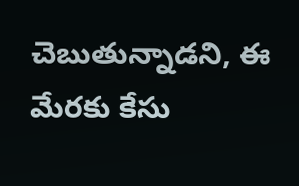చెబుతున్నాడని, ఈ మేరకు కేసు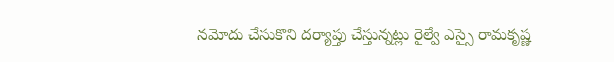నమోదు చేసుకొని దర్యాప్తు చేస్తున్నట్లు రైల్వే ఎస్సై రామకృష్ణ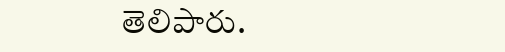తెలిపారు.